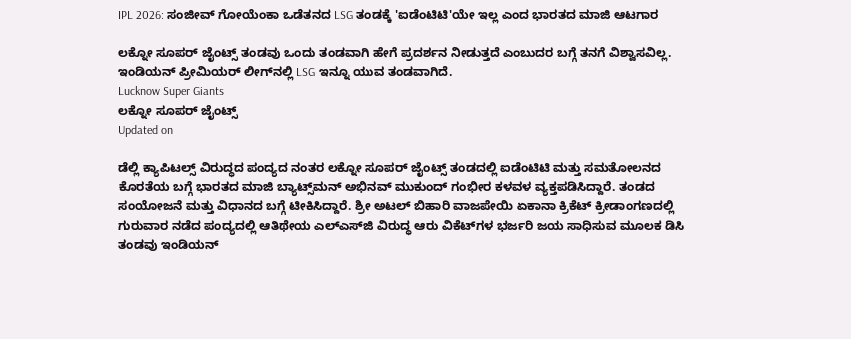IPL 2026: ಸಂಜೀವ್ ಗೋಯೆಂಕಾ ಒಡೆತನದ LSG ತಂಡಕ್ಕೆ 'ಐಡೆಂಟಿಟಿ'ಯೇ ಇಲ್ಲ ಎಂದ ಭಾರತದ ಮಾಜಿ ಆಟಗಾರ

ಲಕ್ನೋ ಸೂಪರ್ ಜೈಂಟ್ಸ್ ತಂಡವು ಒಂದು ತಂಡವಾಗಿ ಹೇಗೆ ಪ್ರದರ್ಶನ ನೀಡುತ್ತದೆ ಎಂಬುದರ ಬಗ್ಗೆ ತನಗೆ ವಿಶ್ವಾಸವಿಲ್ಲ. ಇಂಡಿಯನ್ ಪ್ರೀಮಿಯರ್ ಲೀಗ್‌ನಲ್ಲಿ LSG ಇನ್ನೂ ಯುವ ತಂಡವಾಗಿದೆ.
Lucknow Super Giants
ಲಕ್ನೋ ಸೂಪರ್ ಜೈಂಟ್ಸ್
Updated on

ಡೆಲ್ಲಿ ಕ್ಯಾಪಿಟಲ್ಸ್ ವಿರುದ್ಧದ ಪಂದ್ಯದ ನಂತರ ಲಕ್ನೋ ಸೂಪರ್ ಜೈಂಟ್ಸ್ ತಂಡದಲ್ಲಿ ಐಡೆಂಟಿಟಿ ಮತ್ತು ಸಮತೋಲನದ ಕೊರತೆಯ ಬಗ್ಗೆ ಭಾರತದ ಮಾಜಿ ಬ್ಯಾಟ್ಸ್‌ಮನ್ ಅಭಿನವ್ ಮುಕುಂದ್ ಗಂಭೀರ ಕಳವಳ ವ್ಯಕ್ತಪಡಿಸಿದ್ದಾರೆ. ತಂಡದ ಸಂಯೋಜನೆ ಮತ್ತು ವಿಧಾನದ ಬಗ್ಗೆ ಟೀಕಿಸಿದ್ದಾರೆ. ಶ್ರೀ ಅಟಲ್ ಬಿಹಾರಿ ವಾಜಪೇಯಿ ಏಕಾನಾ ಕ್ರಿಕೆಟ್ ಕ್ರೀಡಾಂಗಣದಲ್ಲಿ ಗುರುವಾರ ನಡೆದ ಪಂದ್ಯದಲ್ಲಿ ಆತಿಥೇಯ ಎಲ್‌ಎಸ್‌ಜಿ ವಿರುದ್ಧ ಆರು ವಿಕೆಟ್‌ಗಳ ಭರ್ಜರಿ ಜಯ ಸಾಧಿಸುವ ಮೂಲಕ ಡಿಸಿ ತಂಡವು ಇಂಡಿಯನ್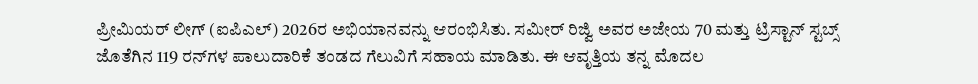ಪ್ರೀಮಿಯರ್ ಲೀಗ್ (ಐಪಿಎಲ್) 2026ರ ಅಭಿಯಾನವನ್ನು ಆರಂಭಿಸಿತು. ಸಮೀರ್ ರಿಜ್ವಿ ಅವರ ಅಜೇಯ 70 ಮತ್ತು ಟ್ರಿಸ್ಟಾನ್ ಸ್ಟಬ್ಸ್ ಜೊತೆಗಿನ 119 ರನ್‌ಗಳ ಪಾಲುದಾರಿಕೆ ತಂಡದ ಗೆಲುವಿಗೆ ಸಹಾಯ ಮಾಡಿತು. ಈ ಆವೃತ್ತಿಯ ತನ್ನ ಮೊದಲ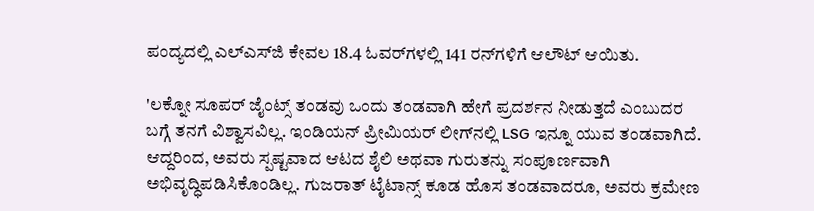ಪಂದ್ಯದಲ್ಲಿ ಎಲ್‌ಎಸ್‌ಜಿ ಕೇವಲ 18.4 ಓವರ್‌ಗಳಲ್ಲಿ 141 ರನ್‌ಗಳಿಗೆ ಆಲೌಟ್ ಆಯಿತು.

'ಲಕ್ನೋ ಸೂಪರ್ ಜೈಂಟ್ಸ್ ತಂಡವು ಒಂದು ತಂಡವಾಗಿ ಹೇಗೆ ಪ್ರದರ್ಶನ ನೀಡುತ್ತದೆ ಎಂಬುದರ ಬಗ್ಗೆ ತನಗೆ ವಿಶ್ವಾಸವಿಲ್ಲ. ಇಂಡಿಯನ್ ಪ್ರೀಮಿಯರ್ ಲೀಗ್‌ನಲ್ಲಿ LSG ಇನ್ನೂ ಯುವ ತಂಡವಾಗಿದೆ. ಆದ್ದರಿಂದ, ಅವರು ಸ್ಪಷ್ಟವಾದ ಆಟದ ಶೈಲಿ ಅಥವಾ ಗುರುತನ್ನು ಸಂಪೂರ್ಣವಾಗಿ ಅಭಿವೃದ್ಧಿಪಡಿಸಿಕೊಂಡಿಲ್ಲ. ಗುಜರಾತ್ ಟೈಟಾನ್ಸ್ ಕೂಡ ಹೊಸ ತಂಡವಾದರೂ, ಅವರು ಕ್ರಮೇಣ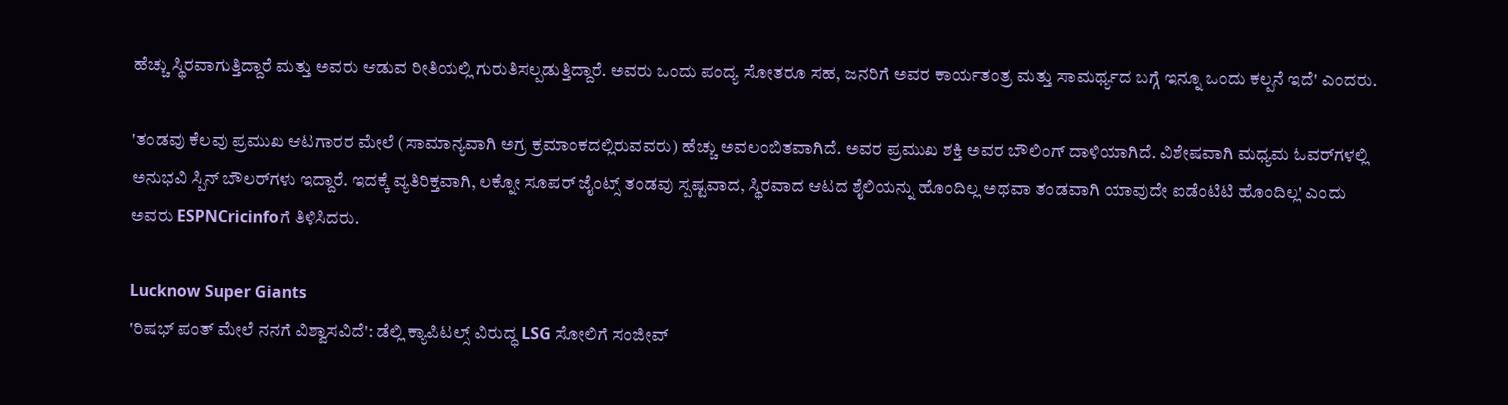ಹೆಚ್ಚು ಸ್ಥಿರವಾಗುತ್ತಿದ್ದಾರೆ ಮತ್ತು ಅವರು ಆಡುವ ರೀತಿಯಲ್ಲಿ ಗುರುತಿಸಲ್ಪಡುತ್ತಿದ್ದಾರೆ. ಅವರು ಒಂದು ಪಂದ್ಯ ಸೋತರೂ ಸಹ, ಜನರಿಗೆ ಅವರ ಕಾರ್ಯತಂತ್ರ ಮತ್ತು ಸಾಮರ್ಥ್ಯದ ಬಗ್ಗೆ ಇನ್ನೂ ಒಂದು ಕಲ್ಪನೆ ಇದೆ' ಎಂದರು.

'ತಂಡವು ಕೆಲವು ಪ್ರಮುಖ ಆಟಗಾರರ ಮೇಲೆ (ಸಾಮಾನ್ಯವಾಗಿ ಅಗ್ರ ಕ್ರಮಾಂಕದಲ್ಲಿರುವವರು) ಹೆಚ್ಚು ಅವಲಂಬಿತವಾಗಿದೆ. ಅವರ ಪ್ರಮುಖ ಶಕ್ತಿ ಅವರ ಬೌಲಿಂಗ್ ದಾಳಿಯಾಗಿದೆ. ವಿಶೇಷವಾಗಿ ಮಧ್ಯಮ ಓವರ್‌ಗಳಲ್ಲಿ ಅನುಭವಿ ಸ್ಪಿನ್ ಬೌಲರ್‌ಗಳು ಇದ್ದಾರೆ. ಇದಕ್ಕೆ ವ್ಯತಿರಿಕ್ತವಾಗಿ, ಲಕ್ನೋ ಸೂಪರ್ ಜೈಂಟ್ಸ್ ತಂಡವು ಸ್ಪಷ್ಟವಾದ, ಸ್ಥಿರವಾದ ಆಟದ ಶೈಲಿಯನ್ನು ಹೊಂದಿಲ್ಲ ಅಥವಾ ತಂಡವಾಗಿ ಯಾವುದೇ ಐಡೆಂಟಿಟಿ ಹೊಂದಿಲ್ಲ' ಎಂದು ಅವರು ESPNCricinfoಗೆ ತಿಳಿಸಿದರು.

Lucknow Super Giants
'ರಿಷಭ್ ಪಂತ್ ಮೇಲೆ ನನಗೆ ವಿಶ್ವಾಸವಿದೆ': ಡೆಲ್ಲಿ ಕ್ಯಾಪಿಟಲ್ಸ್ ವಿರುದ್ಧ LSG ಸೋಲಿಗೆ ಸಂಜೀವ್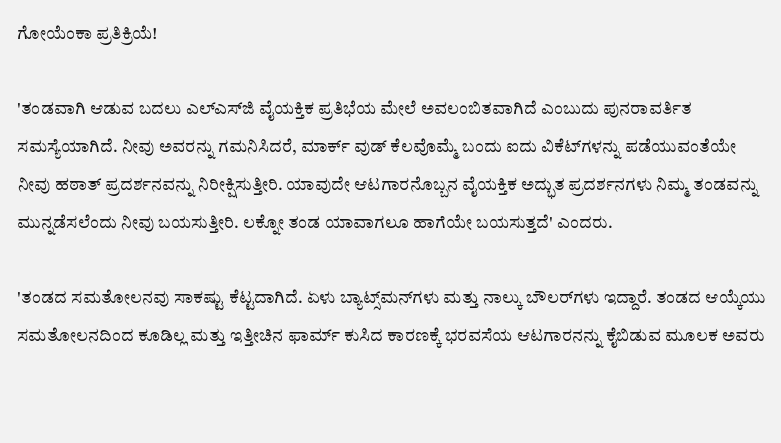ಗೋಯೆಂಕಾ ಪ್ರತಿಕ್ರಿಯೆ!

'ತಂಡವಾಗಿ ಆಡುವ ಬದಲು ಎಲ್‌ಎಸ್‌ಜಿ ವೈಯಕ್ತಿಕ ಪ್ರತಿಭೆಯ ಮೇಲೆ ಅವಲಂಬಿತವಾಗಿದೆ ಎಂಬುದು ಪುನರಾವರ್ತಿತ ಸಮಸ್ಯೆಯಾಗಿದೆ. ನೀವು ಅವರನ್ನು ಗಮನಿಸಿದರೆ, ಮಾರ್ಕ್ ವುಡ್ ಕೆಲವೊಮ್ಮೆ ಬಂದು ಐದು ವಿಕೆಟ್‌ಗಳನ್ನು ಪಡೆಯುವಂತೆಯೇ ನೀವು ಹಠಾತ್ ಪ್ರದರ್ಶನವನ್ನು ನಿರೀಕ್ಷಿಸುತ್ತೀರಿ. ಯಾವುದೇ ಆಟಗಾರನೊಬ್ಬನ ವೈಯಕ್ತಿಕ ಅದ್ಭುತ ಪ್ರದರ್ಶನಗಳು ನಿಮ್ಮ ತಂಡವನ್ನು ಮುನ್ನಡೆಸಲೆಂದು ನೀವು ಬಯಸುತ್ತೀರಿ. ಲಕ್ನೋ ತಂಡ ಯಾವಾಗಲೂ ಹಾಗೆಯೇ ಬಯಸುತ್ತದೆ' ಎಂದರು.

'ತಂಡದ ಸಮತೋಲನವು ಸಾಕಷ್ಟು ಕೆಟ್ಟದಾಗಿದೆ. ಏಳು ಬ್ಯಾಟ್ಸ್‌ಮನ್‌ಗಳು ಮತ್ತು ನಾಲ್ಕು ಬೌಲರ್‌ಗಳು ಇದ್ದಾರೆ. ತಂಡದ ಆಯ್ಕೆಯು ಸಮತೋಲನದಿಂದ ಕೂಡಿಲ್ಲ ಮತ್ತು ಇತ್ತೀಚಿನ ಫಾರ್ಮ್ ಕುಸಿದ ಕಾರಣಕ್ಕೆ ಭರವಸೆಯ ಆಟಗಾರನನ್ನು ಕೈಬಿಡುವ ಮೂಲಕ ಅವರು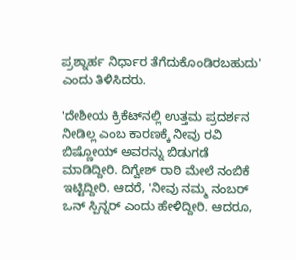ಪ್ರಶ್ನಾರ್ಹ ನಿರ್ಧಾರ ತೆಗೆದುಕೊಂಡಿರಬಹುದು' ಎಂದು ತಿಳಿಸಿದರು.

'ದೇಶೀಯ ಕ್ರಿಕೆಟ್‌ನಲ್ಲಿ ಉತ್ತಮ ಪ್ರದರ್ಶನ ನೀಡಿಲ್ಲ ಎಂಬ ಕಾರಣಕ್ಕೆ ನೀವು ರವಿ ಬಿಷ್ಣೋಯ್ ಅವರನ್ನು ಬಿಡುಗಡೆ ಮಾಡಿದ್ದೀರಿ. ದಿಗ್ವೇಶ್ ರಾಠಿ ಮೇಲೆ ನಂಬಿಕೆ ಇಟ್ಟಿದ್ದೀರಿ. ಆದರೆ, 'ನೀವು ನಮ್ಮ ನಂಬರ್ ಒನ್ ಸ್ಪಿನ್ನರ್ ಎಂದು ಹೇಳಿದ್ದೀರಿ. ಆದರೂ,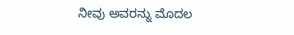ನೀವು ಅವರನ್ನು ಮೊದಲ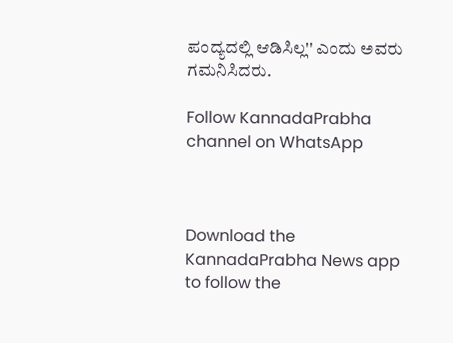ಪಂದ್ಯದಲ್ಲಿ ಆಡಿಸಿಲ್ಲ'' ಎಂದು ಅವರು ಗಮನಿಸಿದರು.

Follow KannadaPrabha channel on WhatsApp



Download the KannadaPrabha News app to follow the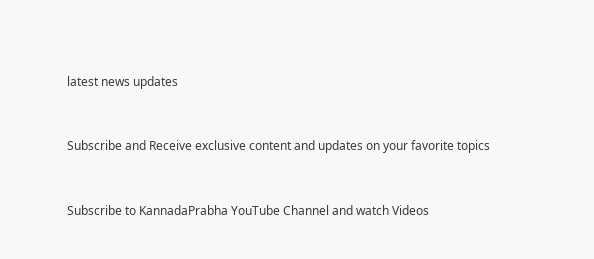latest news updates



Subscribe and Receive exclusive content and updates on your favorite topics



Subscribe to KannadaPrabha YouTube Channel and watch Videos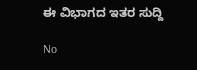ಈ ವಿಭಾಗದ ಇತರ ಸುದ್ದಿ

No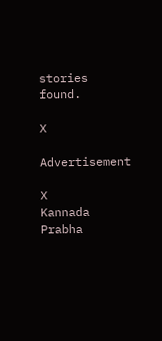stories found.

X

Advertisement

X
Kannada Prabha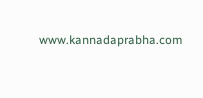www.kannadaprabha.com